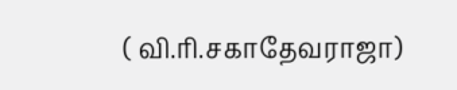( வி.ரி.சகாதேவராஜா)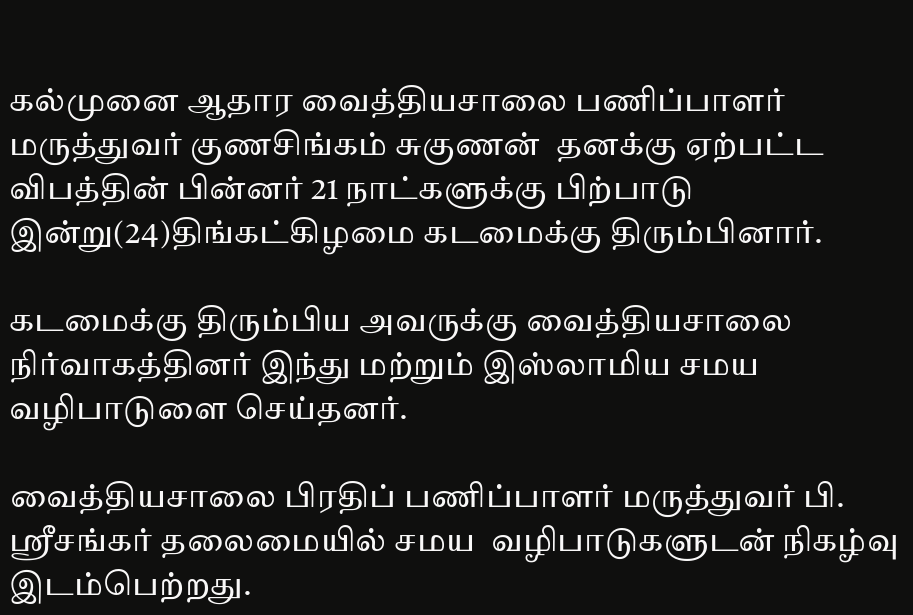கல்முனை ஆதார வைத்தியசாலை பணிப்பாளர்  மருத்துவர் குணசிங்கம் சுகுணன்  தனக்கு ஏற்பட்ட விபத்தின் பின்னர் 21 நாட்களுக்கு பிற்பாடு இன்று(24)திங்கட்கிழமை கடமைக்கு திரும்பினார்.

கடமைக்கு திரும்பிய அவருக்கு வைத்தியசாலை நிர்வாகத்தினர் இந்து மற்றும் இஸ்லாமிய சமய வழிபாடுளை செய்தனர்.

வைத்தியசாலை பிரதிப் பணிப்பாளர் மருத்துவர் பி. ஸ்ரீசங்கர் தலைமையில் சமய  வழிபாடுகளுடன் நிகழ்வு இடம்பெற்றது.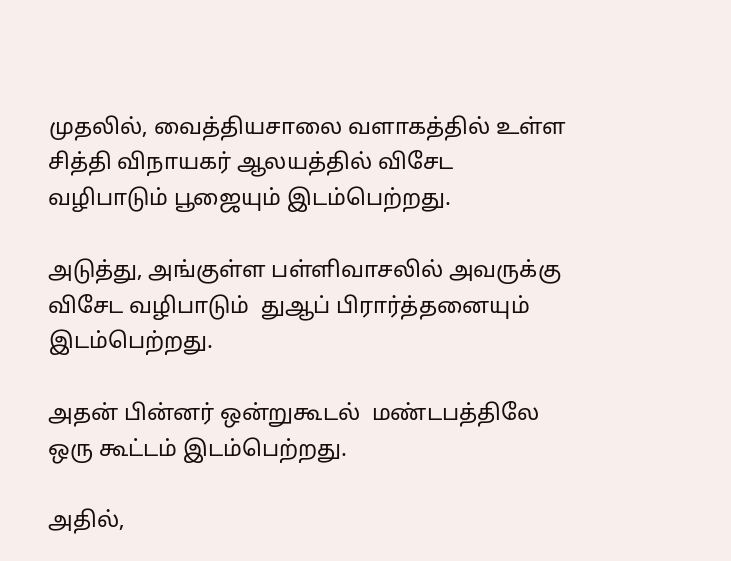முதலில், வைத்தியசாலை வளாகத்தில் உள்ள சித்தி விநாயகர் ஆலயத்தில் விசேட வழிபாடும் பூஜையும் இடம்பெற்றது.

அடுத்து, அங்குள்ள பள்ளிவாசலில் அவருக்கு விசேட வழிபாடும்  துஆப் பிரார்த்தனையும் இடம்பெற்றது.

அதன் பின்னர் ஒன்றுகூடல்  மண்டபத்திலே ஒரு கூட்டம் இடம்பெற்றது.

அதில்,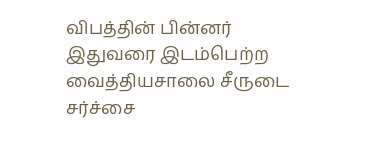விபத்தின் பின்னர் இதுவரை இடம்பெற்ற  வைத்தியசாலை சீருடை சர்ச்சை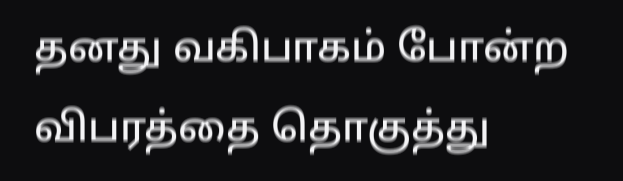தனது வகிபாகம் போன்ற விபரத்தை தொகுத்து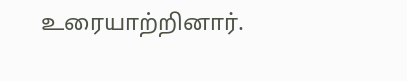உரையாற்றினார்.